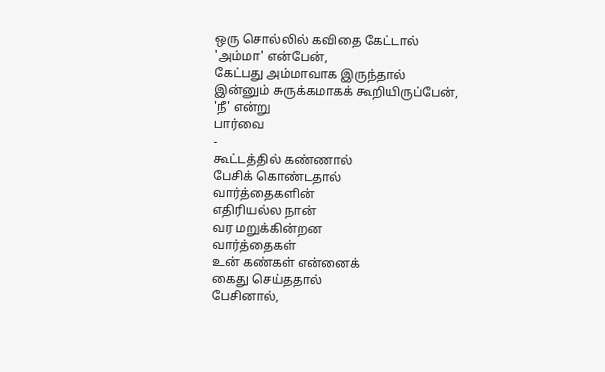ஒரு சொல்லில் கவிதை கேட்டால்
'அம்மா' என்பேன்,
கேட்பது அம்மாவாக இருந்தால்
இன்னும் சுருக்கமாகக் கூறியிருப்பேன்,
'நீ' என்று
பார்வை
-
கூட்டத்தில் கண்ணால்
பேசிக் கொண்டதால்
வார்த்தைகளின்
எதிரியல்ல நான்
வர மறுக்கின்றன
வார்த்தைகள்
உன் கண்கள் என்னைக்
கைது செய்ததால்
பேசினால்,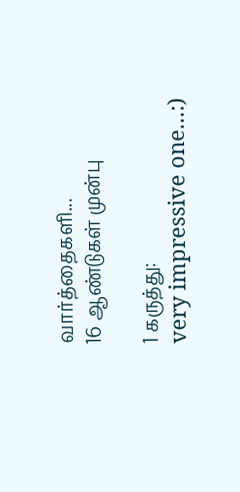வார்த்தைகளி...
16 ஆண்டுகள் முன்பு

1 கருத்து:
very impressive one...:)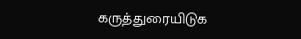கருத்துரையிடுக